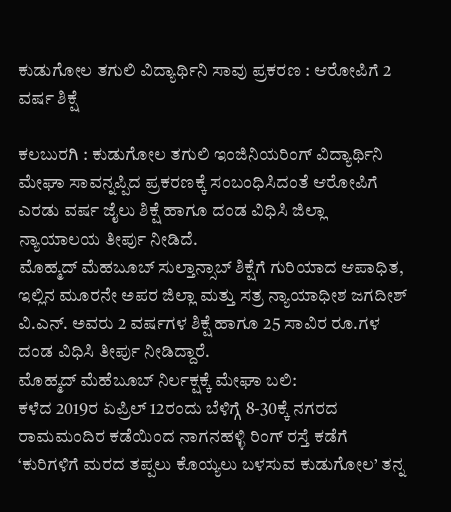ಕುಡುಗೋಲ ತಗುಲಿ ವಿದ್ಯಾರ್ಥಿನಿ ಸಾವು ಪ್ರಕರಣ : ಆರೋಪಿಗೆ 2 ವರ್ಷ ಶಿಕ್ಷೆ

ಕಲಬುರಗಿ : ಕುಡುಗೋಲ ತಗುಲಿ ಇಂಜಿನಿಯರಿಂಗ್ ವಿದ್ಯಾರ್ಥಿನಿ ಮೇಘಾ ಸಾವನ್ನಪ್ಪಿದ ಪ್ರಕರಣಕ್ಕೆ ಸಂಬಂಧಿಸಿದಂತೆ ಆರೋಪಿಗೆ ಎರಡು ವರ್ಷ ಜೈಲು ಶಿಕ್ಷೆ ಹಾಗೂ ದಂಡ ವಿಧಿಸಿ ಜಿಲ್ಲಾ ನ್ಯಾಯಾಲಯ ತೀರ್ಪು ನೀಡಿದೆ.
ಮೊಹ್ಮದ್ ಮೆಹಬೂಬ್ ಸುಲ್ತಾನ್ಸಾಬ್ ಶಿಕ್ಷೆಗೆ ಗುರಿಯಾದ ಆಪಾಧಿತ, ಇಲ್ಲಿನ ಮೂರನೇ ಅಪರ ಜಿಲ್ಲಾ ಮತ್ತು ಸತ್ರ ನ್ಯಾಯಾಧೀಶ ಜಗದೀಶ್ ವಿ.ಎನ್. ಅವರು 2 ವರ್ಷಗಳ ಶಿಕ್ಷೆ ಹಾಗೂ 25 ಸಾವಿರ ರೂ.ಗಳ ದಂಡ ವಿಧಿಸಿ ತೀರ್ಪು ನೀಡಿದ್ದಾರೆ.
ಮೊಹ್ಮದ್ ಮೆಹೆಬೂಬ್ ನಿರ್ಲಕ್ಷಕ್ಕೆ ಮೇಘಾ ಬಲಿ:
ಕಳೆದ 2019ರ ಏಪ್ರಿಲ್ 12ರಂದು ಬೆಳಿಗ್ಗೆ 8-30ಕ್ಕೆ ನಗರದ ರಾಮಮಂದಿರ ಕಡೆಯಿಂದ ನಾಗನಹಳ್ಳಿ ರಿಂಗ್ ರಸ್ತೆ ಕಡೆಗೆ ‘ಕುರಿಗಳಿಗೆ ಮರದ ತಪ್ಪಲು ಕೊಯ್ಯಲು ಬಳಸುವ ಕುಡುಗೋಲ’ ತನ್ನ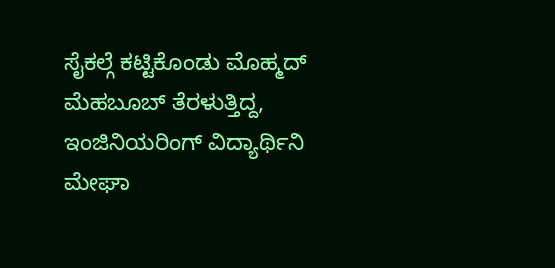ಸೈಕಲ್ಗೆ ಕಟ್ಟಿಕೊಂಡು ಮೊಹ್ಮದ್ ಮೆಹಬೂಬ್ ತೆರಳುತ್ತಿದ್ದ, ಇಂಜಿನಿಯರಿಂಗ್ ವಿದ್ಯಾರ್ಥಿನಿ ಮೇಘಾ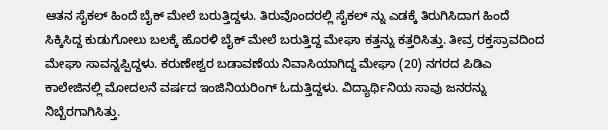ಆತನ ಸೈಕಲ್ ಹಿಂದೆ ಬೈಕ್ ಮೇಲೆ ಬರುತ್ತಿದ್ದಳು. ತಿರುವೊಂದರಲ್ಲಿ ಸೈಕಲ್ ನ್ನು ಎಡಕ್ಕೆ ತಿರುಗಿಸಿದಾಗ ಹಿಂದೆ ಸಿಕ್ಕಿಸಿದ್ದ ಕುಡುಗೋಲು ಬಲಕ್ಕೆ ಹೊರಳಿ ಬೈಕ್ ಮೇಲೆ ಬರುತ್ತಿದ್ದ ಮೇಘಾ ಕತ್ತನ್ನು ಕತ್ತರಿಸಿತ್ತು. ತೀವ್ರ ರಕ್ತಸ್ರಾವದಿಂದ ಮೇಘಾ ಸಾವನ್ನಪ್ಪಿದ್ದಳು. ಕರುಣೇಶ್ವರ ಬಡಾವಣೆಯ ನಿವಾಸಿಯಾಗಿದ್ದ ಮೇಘಾ (20) ನಗರದ ಪಿಡಿಎ ಕಾಲೇಜಿನಲ್ಲಿ ಮೋದಲನೆ ವರ್ಷದ ಇಂಜಿನಿಯರಿಂಗ್ ಓದುತ್ತಿದ್ದಳು. ವಿದ್ಯಾರ್ಥಿನಿಯ ಸಾವು ಜನರನ್ನು ನಿಬ್ಬೆರಗಾಗಿಸಿತ್ತು.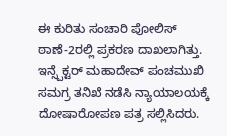ಈ ಕುರಿತು ಸಂಚಾರಿ ಪೋಲಿಸ್ ಠಾಣೆ-2ರಲ್ಲಿ ಪ್ರಕರಣ ದಾಖಲಾಗಿತ್ತು. ಇನ್ಸ್ಪೆಕ್ಟರ್ ಮಹಾದೇವ್ ಪಂಚಮುಖಿ ಸಮಗ್ರ ತನಿಖೆ ನಡೆಸಿ ನ್ಯಾಯಾಲಯಕ್ಕೆ ದೋಷಾರೋಪಣ ಪತ್ರ ಸಲ್ಲಿಸಿದರು.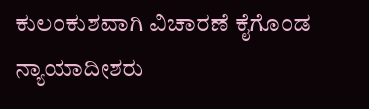ಕುಲಂಕುಶವಾಗಿ ವಿಚಾರಣೆ ಕೈಗೊಂಡ ನ್ಯಾಯಾದೀಶರು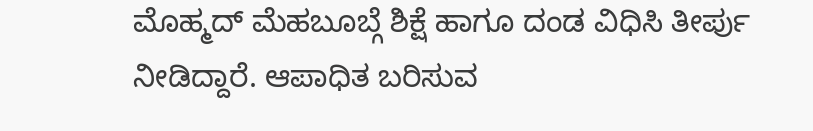ಮೊಹ್ಮದ್ ಮೆಹಬೂಬ್ಗೆ ಶಿಕ್ಷೆ ಹಾಗೂ ದಂಡ ವಿಧಿಸಿ ತೀರ್ಪು ನೀಡಿದ್ದಾರೆ. ಆಪಾಧಿತ ಬರಿಸುವ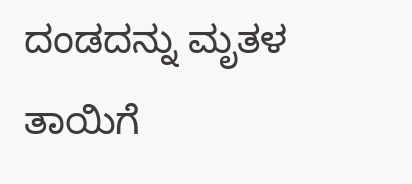ದಂಡದನ್ನು ಮೃತಳ ತಾಯಿಗೆ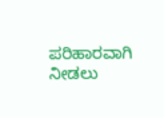ಪರಿಹಾರವಾಗಿ ನೀಡಲು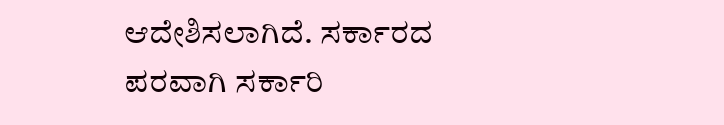ಆದೇಶಿಸಲಾಗಿದೆ. ಸರ್ಕಾರದ ಪರವಾಗಿ ಸರ್ಕಾರಿ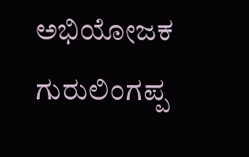ಅಭಿಯೋಜಕ ಗುರುಲಿಂಗಪ್ಪ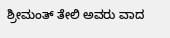ಶ್ರೀಮಂತ್ ತೇಲಿ ಅವರು ವಾದ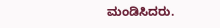ಮಂಡಿಸಿದರು.